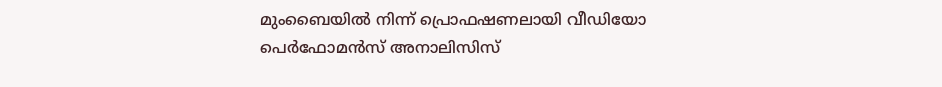മുംബൈയില്‍ നിന്ന് പ്രൊഫഷണലായി വീഡിയോ പെര്‍ഫോമന്‍സ് അനാലിസിസ്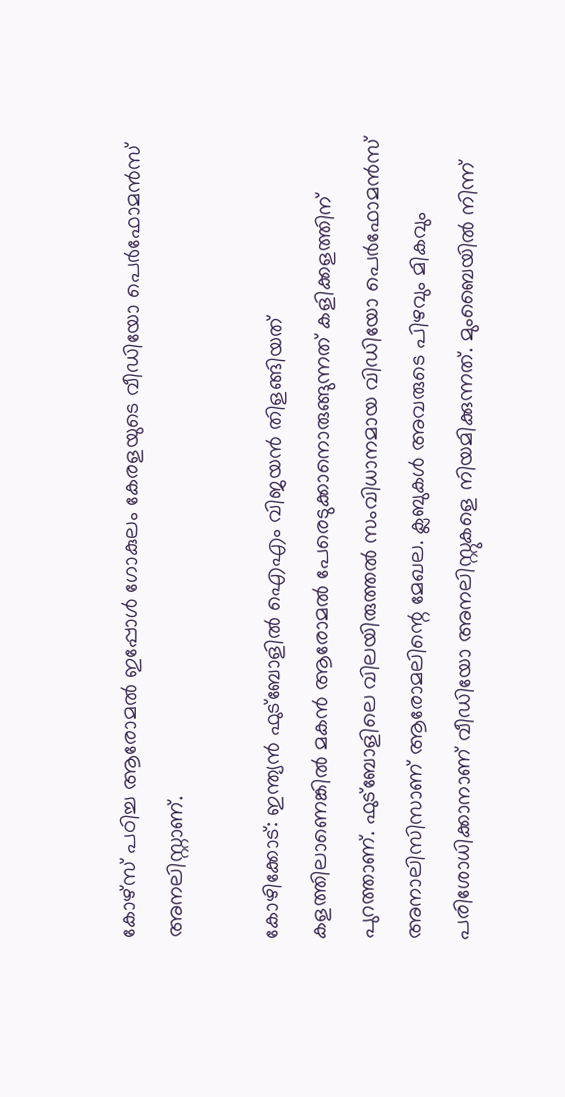കോഴ്‌സ് പഠിച്ച ആരോമല്‍ ഇപ്പോള്‍ ഗോകുലം കേരളയുടെ വീഡിയോ പെര്‍ഫോമന്‍സ് അനലിസ്റ്റാണ്.

കോഴിക്കോട്: ഇന്ത്യന്‍ ഫുട്‌ബോളില്‍ ഐഎം വിജയന്‍ തിളങ്ങിയത് കളത്തിലാണെങ്കില്‍ മകന്‍ ആരോമല്‍ പേരെടുക്കാനൊരുങ്ങുന്നത് കളിക്കളത്തിന് പുറത്താണ്. ഫുട്‌ബോളിലെ വിലയിരുത്തല്‍ സംവിധാനമായ വിഡിയോ പെര്‍ഫോമന്‍സ് അനാലിസിസാണ് ആരോമലിന്റെ മേഖല. ക്ലബുകള്‍ അവരുടെ പിഴവും മികവും പരിശോധിക്കാനാണ് വീഡിയോ അനലിസ്റ്റുകളെ നിയമിക്കുന്നത്. മുംബൈയില്‍ നിന്ന്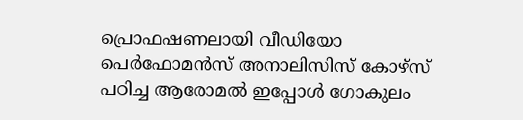പ്രൊഫഷണലായി വീഡിയോ പെര്‍ഫോമന്‍സ് അനാലിസിസ് കോഴ്‌സ് പഠിച്ച ആരോമല്‍ ഇപ്പോള്‍ ഗോകുലം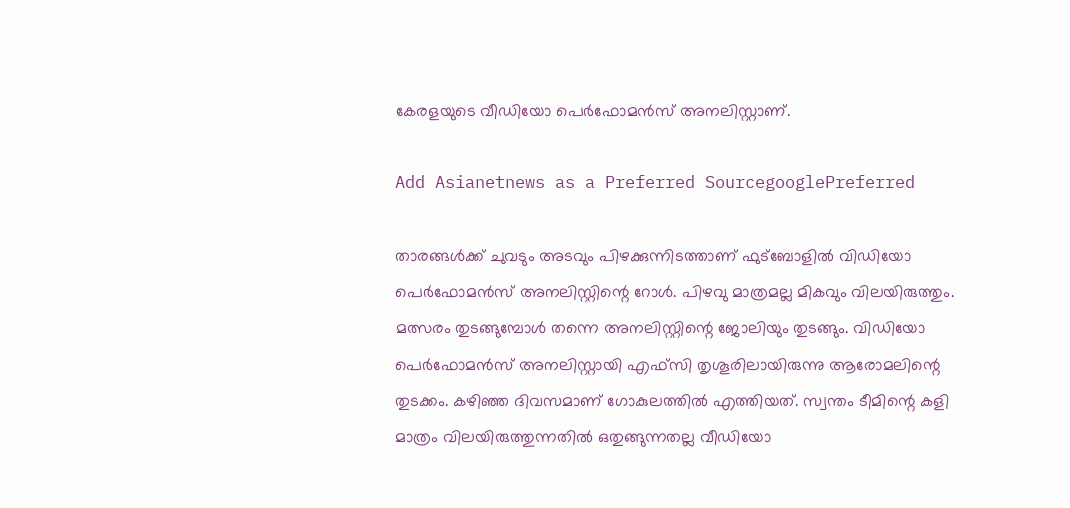കേരളയുടെ വീഡിയോ പെര്‍ഫോമന്‍സ് അനലിസ്റ്റാണ്.

Add Asianetnews as a Preferred SourcegooglePreferred

താരങ്ങള്‍ക്ക് ചുവടും അടവും പിഴക്കുന്നിടത്താണ് ഫുട്‌ബോളില്‍ വിഡിയോ പെര്‍ഫോമന്‍സ് അനലിസ്റ്റിന്റെ റോള്‍. പിഴവു മാത്രമല്ല മികവും വിലയിരുത്തും. മത്സരം തുടങ്ങുമ്പോള്‍ തന്നെ അനലിസ്റ്റിന്റെ ജോലിയും തുടങ്ങും. വിഡിയോ പെര്‍ഫോമന്‍സ് അനലിസ്റ്റായി എഫ്‌സി തൃശൂരിലായിരുന്നു ആരോമലിന്റെ തുടക്കം. കഴിഞ്ഞ ദിവസമാണ് ഗോകുലത്തില്‍ എത്തിയത്. സ്വന്തം ടീമിന്റെ കളി മാത്രം വിലയിരുത്തുന്നതില്‍ ഒതുങ്ങുന്നതല്ല വീഡിയോ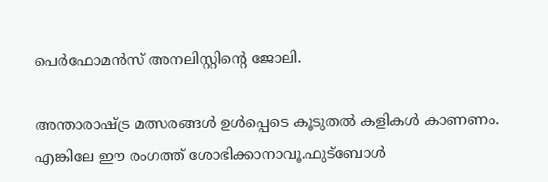പെര്‍ഫോമന്‍സ് അനലിസ്റ്റിന്റെ ജോലി.

അന്താരാഷ്ട്ര മത്സരങ്ങള്‍ ഉള്‍പ്പെടെ കൂടുതല്‍ കളികള്‍ കാണണം. എങ്കിലേ ഈ രംഗത്ത് ശോഭിക്കാനാവൂ.ഫുട്‌ബോള്‍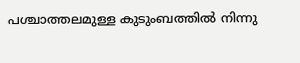പശ്ചാത്തലമുള്ള കുടുംബത്തില്‍ നിന്നു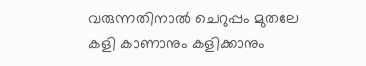വരുന്നതിനാല്‍ ചെറുപ്പം മുതലേ കളി കാണാനും കളിക്കാനും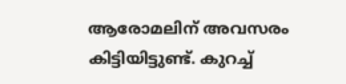ആരോമലിന് അവസരം കിട്ടിയിട്ടുണ്ട്. കുറച്ച്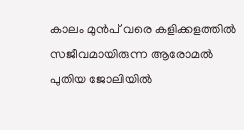കാലം മുന്‍പ് വരെ കളിക്കളത്തില്‍ സജീവമായിരുന്ന ആരോമല്‍ പുതിയ ജോലിയില്‍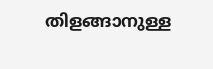തിളങ്ങാനുള്ള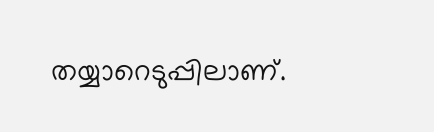തയ്യാറെടുപ്പിലാണ്.